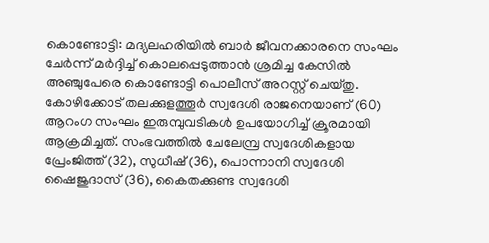കൊണ്ടോട്ടി: മദ്യലഹരിയിൽ ബാർ ജീവനക്കാരനെ സംഘം ചേർന്ന് മർദ്ദിച്ച് കൊലപ്പെടുത്താൻ ശ്രമിച്ച കേസിൽ അഞ്ചുപേരെ കൊണ്ടോട്ടി പൊലീസ് അറസ്റ്റ് ചെയ്തു. കോഴിക്കോട് തലക്കുളത്തൂർ സ്വദേശി രാജനെയാണ് (60) ആറംഗ സംഘം ഇരുമ്പുവടികൾ ഉപയോഗിച്ച് ക്രൂരമായി ആക്രമിച്ചത്. സംഭവത്തിൽ ചേലേമ്പ്ര സ്വദേശികളായ പ്രേംജിത്ത് (32), സുധീഷ് (36), പൊന്നാനി സ്വദേശി ഷൈജുദാസ് (36), കൈതക്കുണ്ട സ്വദേശി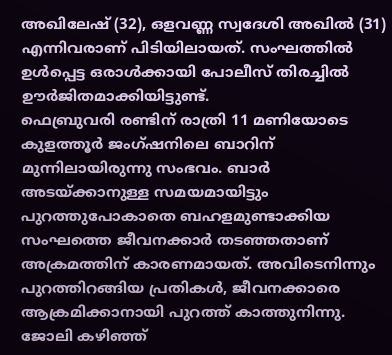അഖിലേഷ് (32), ഒളവണ്ണ സ്വദേശി അഖിൽ (31) എന്നിവരാണ് പിടിയിലായത്. സംഘത്തിൽ ഉൾപ്പെട്ട ഒരാൾക്കായി പോലീസ് തിരച്ചിൽ ഊർജിതമാക്കിയിട്ടുണ്ട്.
ഫെബ്രുവരി രണ്ടിന് രാത്രി 11 മണിയോടെ കുളത്തൂർ ജംഗ്ഷനിലെ ബാറിന് മുന്നിലായിരുന്നു സംഭവം. ബാർ അടയ്ക്കാനുള്ള സമയമായിട്ടും പുറത്തുപോകാതെ ബഹളമുണ്ടാക്കിയ സംഘത്തെ ജീവനക്കാർ തടഞ്ഞതാണ് അക്രമത്തിന് കാരണമായത്. അവിടെനിന്നും പുറത്തിറങ്ങിയ പ്രതികൾ, ജീവനക്കാരെ ആക്രമിക്കാനായി പുറത്ത് കാത്തുനിന്നു. ജോലി കഴിഞ്ഞ്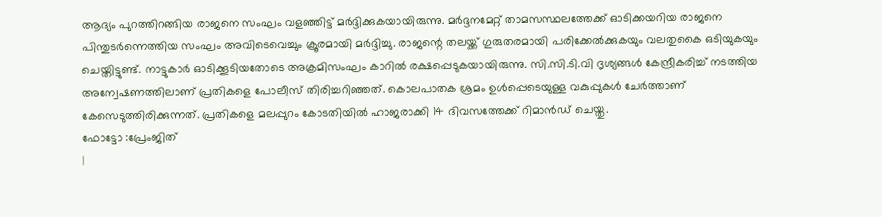ആദ്യം പുറത്തിറങ്ങിയ രാജനെ സംഘം വളഞ്ഞിട്ട് മർദ്ദിക്കുകയായിരുന്നു. മർദ്ദനമേറ്റ് താമസസ്ഥലത്തേക്ക് ഓടിക്കയറിയ രാജനെ പിന്തുടർന്നെത്തിയ സംഘം അവിടെവെച്ചും ക്രൂരമായി മർദ്ദിച്ചു. രാജന്റെ തലയ്ക്ക് ഗുരുതരമായി പരിക്കേൽക്കുകയും വലതുകൈ ഒടിയുകയും ചെയ്തിട്ടുണ്ട്. നാട്ടുകാർ ഓടിക്കൂടിയതോടെ അക്രമിസംഘം കാറിൽ രക്ഷപ്പെടുകയായിരുന്നു. സി.സി.ടി.വി ദൃശ്യങ്ങൾ കേന്ദ്രീകരിച്ച് നടത്തിയ അന്വേഷണത്തിലാണ് പ്രതികളെ പോലീസ് തിരിച്ചറിഞ്ഞത്. കൊലപാതക ശ്രമം ഉൾപ്പെടെയുള്ള വകുപ്പുകൾ ചേർത്താണ് കേസെടുത്തിരിക്കുന്നത്. പ്രതികളെ മലപ്പുറം കോടതിയിൽ ഹാജരാക്കി 14 ദിവസത്തേക്ക് റിമാൻഡ് ചെയ്തു.
ഫോട്ടോ :പ്രേംജിത്
|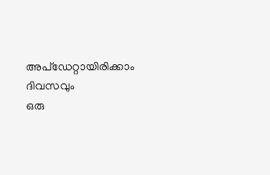അപ്ഡേറ്റായിരിക്കാം ദിവസവും
ഒരു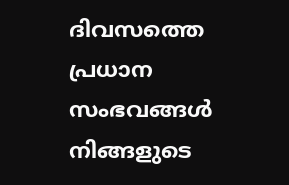ദിവസത്തെ പ്രധാന സംഭവങ്ങൾ നിങ്ങളുടെ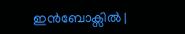ഇൻബോക്സിൽ |